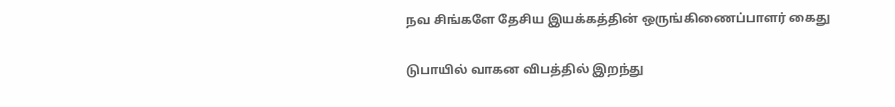நவ சிங்களே தேசிய இயக்கத்தின் ஒருங்கிணைப்பாளர் கைது

டுபாயில் வாகன விபத்தில் இறந்து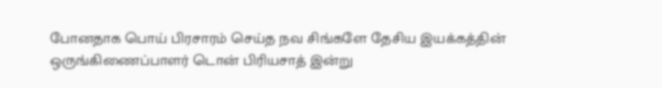போனதாக பொய் பிரசாரம் செய்த நவ சிங்களே தேசிய இயக்கத்தின் ஒருங்கிணைப்பாளர் டொன் பிரியசாத் இன்று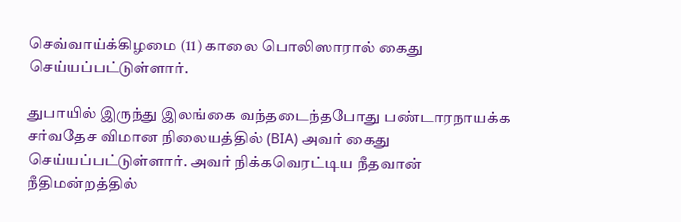செவ்வாய்க்கிழமை (11) காலை பொலிஸாரால் கைது செய்யப்பட்டுள்ளார்.

துபாயில் இருந்து இலங்கை வந்தடைந்தபோது பண்டாரநாயக்க சர்வதேச விமான நிலையத்தில் (BIA) அவர் கைது செய்யப்பட்டுள்ளார். அவர் நிக்கவெரட்டிய நீதவான் நீதிமன்றத்தில்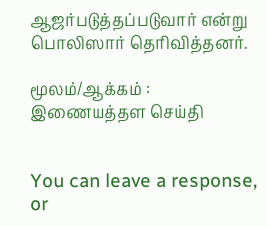ஆஜர்படுத்தப்படுவார் என்று பொலிஸார் தெரிவித்தனர்.

மூலம்/ஆக்கம் : இணையத்தள செய்தி


You can leave a response, or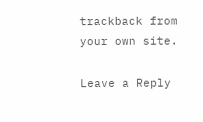trackback from your own site.

Leave a Reply